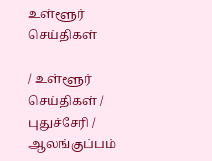உள்ளூர் செய்திகள்

/ உள்ளூர் செய்திகள் / புதுச்சேரி / ஆலங்குப்பம்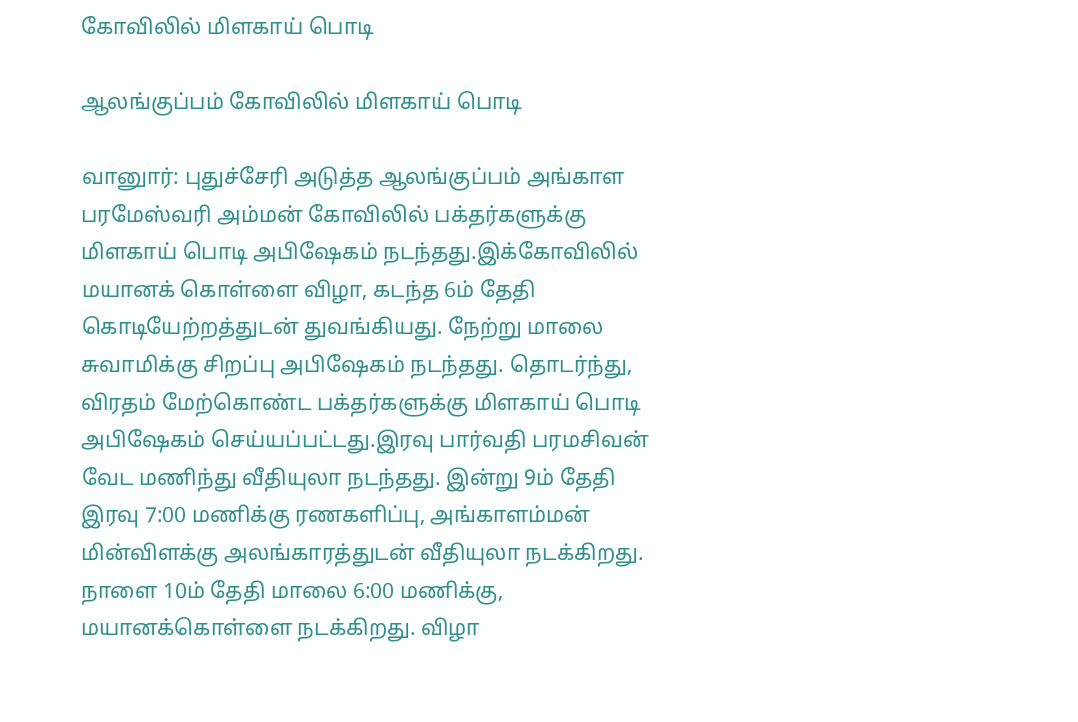கோவிலில் மிளகாய் பொடி

ஆலங்குப்பம் கோவிலில் மிளகாய் பொடி

வானுார்: புதுச்சேரி அடுத்த ஆலங்குப்பம் அங்காள பரமேஸ்வரி அம்மன் கோவிலில் பக்தர்களுக்கு மிளகாய் பொடி அபிஷேகம் நடந்தது.இக்கோவிலில் மயானக் கொள்ளை விழா, கடந்த 6ம் தேதி கொடியேற்றத்துடன் துவங்கியது. நேற்று மாலை சுவாமிக்கு சிறப்பு அபிஷேகம் நடந்தது. தொடர்ந்து, விரதம் மேற்கொண்ட பக்தர்களுக்கு மிளகாய் பொடி அபிஷேகம் செய்யப்பட்டது.இரவு பார்வதி பரமசிவன் வேட மணிந்து வீதியுலா நடந்தது. இன்று 9ம் தேதி இரவு 7:00 மணிக்கு ரணகளிப்பு, அங்காளம்மன் மின்விளக்கு அலங்காரத்துடன் வீதியுலா நடக்கிறது. நாளை 10ம் தேதி மாலை 6:00 மணிக்கு, மயானக்கொள்ளை நடக்கிறது. விழா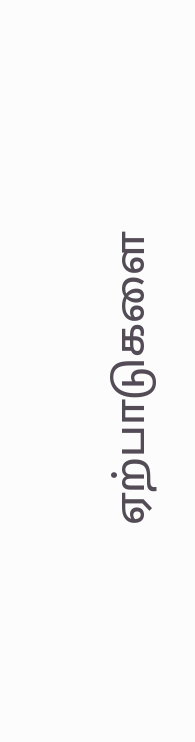ஏற்பாடுகளை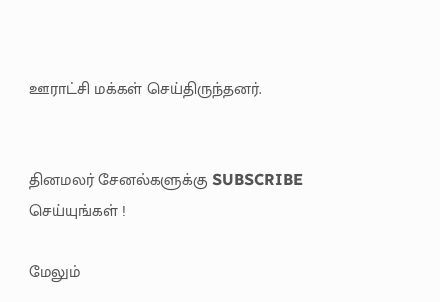ஊராட்சி மக்கள் செய்திருந்தனர்.


தினமலர் சேனல்களுக்கு SUBSCRIBE செய்யுங்கள் !

மேலும்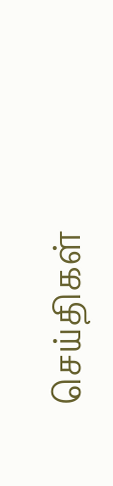செய்திகள்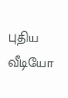புதிய வீடியோ